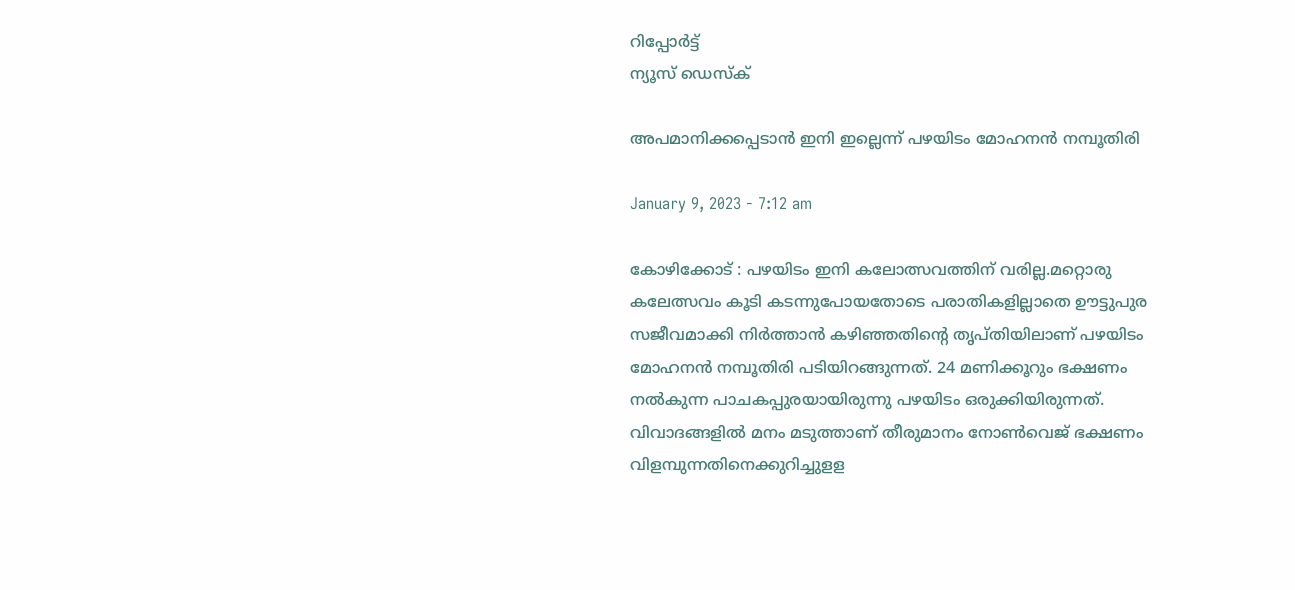റിപ്പോര്‍ട്ട്
ന്യൂസ് ഡെസ്ക്

അപമാനിക്കപ്പെടാന്‍ ഇനി ഇല്ലെന്ന്‌ പഴയിടം മോഹനന്‍ നമ്പൂതിരി

January 9, 2023 - 7:12 am

കോഴിക്കോട്‌ : പഴയിടം ഇനി കലോത്സവത്തിന്‌ വരില്ല.മറ്റൊരു കലേത്സവം കൂടി കടന്നുപോയതോടെ പരാതികളില്ലാതെ ഊട്ടുപുര സജീവമാക്കി നിര്‍ത്താന്‍ കഴിഞ്ഞതിന്റെ തൃപ്‌തിയിലാണ്‌ പഴയിടം മോഹനന്‍ നമ്പൂതിരി പടിയിറങ്ങുന്നത്‌. 24 മണിക്കൂറും ഭക്ഷണം നല്‍കുന്ന പാചകപ്പുരയായിരുന്നു പഴയിടം ഒരുക്കിയിരുന്നത്‌. വിവാദങ്ങളില്‍ മനം മടുത്താണ്‌ തീരുമാനം നോണ്‍വെജ്‌ ഭക്ഷണം വിളമ്പുന്നതിനെക്കുറിച്ചുളള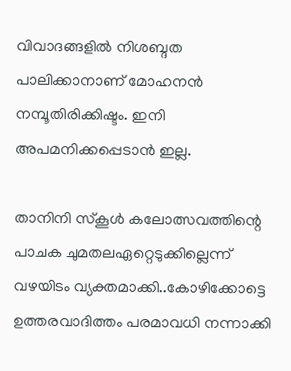വിവാദങ്ങളില്‍ നിശബ്ദത പാലിക്കാനാണ്‌ മോഹനന്‍ നമ്പൂതിരിക്കിഷ്ടം. ഇനി അപമനിക്കപ്പെടാന്‍ ഇല്ല.

താനിനി സ്‌കൂള്‍ കലോത്സവത്തിന്റെ പാചക ചുമതലഏറ്റെടുക്കില്ലെന്ന്‌ വഴയിടം വ്യക്തമാക്കി..കോഴിക്കോട്ടെ ഉത്തരവാദിത്തം പരമാവധി നന്നാക്കി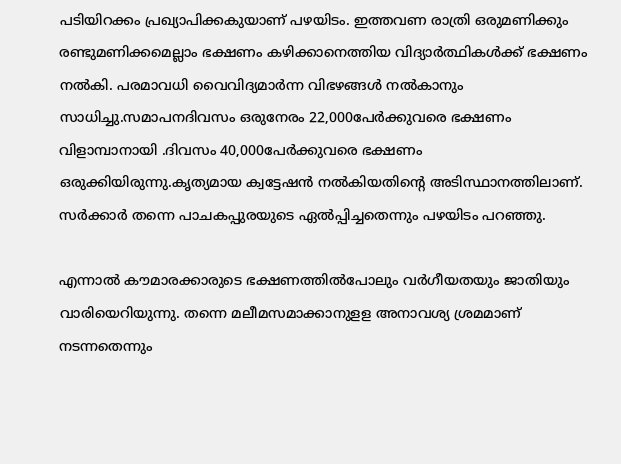പടിയിറക്കം പ്രഖ്യാപിക്കകുയാണ്‌ പഴയിടം. ഇത്തവണ രാത്രി ഒരുമണിക്കും രണ്ടുമണിക്കമെല്ലാം ഭക്ഷണം കഴിക്കാനെത്തിയ വിദ്യാര്‍ത്ഥികള്‍ക്ക്‌ ഭക്ഷണം നല്‍കി. പരമാവധി വൈവിദ്യമാര്‍ന്ന വിഭഴങ്ങള്‍ നല്‍കാനും സാധിച്ചു.സമാപനദിവസം ഒരുനേരം 22,000പേര്‍ക്കുവരെ ഭക്ഷണം വിളാമ്പാനായി .ദിവസം 40,000പേര്‍ക്കുവരെ ഭക്ഷണം ഒരുക്കിയിരുന്നു.കൃത്യമായ ക്വട്ടേഷന്‍ നല്‍കിയതിന്റെ അടിസ്ഥാനത്തിലാണ്‌. സര്‍ക്കാര്‍ തന്നെ പാചകപ്പുരയുടെ ഏല്‍പ്പിച്ചതെന്നും പഴയിടം പറഞ്ഞു.

എന്നാല്‍ കൗമാരക്കാരുടെ ഭക്ഷണത്തില്‍പോലും വര്‍ഗീയതയും ജാതിയും വാരിയെറിയുന്നു. തന്നെ മലീമസമാക്കാനുളള അനാവശ്യ ശ്രമമാണ്‌ നടന്നതെന്നും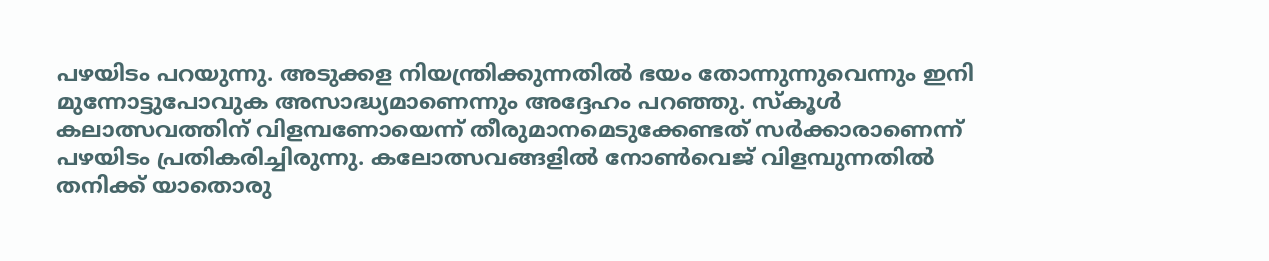പഴയിടം പറയുന്നു. അടുക്കള നിയന്ത്രിക്കുന്നതില്‍ ഭയം തോന്നുന്നുവെന്നും ഇനി മുന്നോട്ടുപോവുക അസാദ്ധ്യമാണെന്നും അദ്ദേഹം പറഞ്ഞു. സ്‌കൂള്‍ കലാത്സവത്തിന്‌ വിളമ്പണോയെന്ന്‌ തീരുമാനമെടുക്കേണ്ടത്‌ സര്‍ക്കാരാണെന്ന്‌ പഴയിടം പ്രതികരിച്ചിരുന്നു. കലോത്സവങ്ങളില്‍ നോണ്‍വെജ്‌ വിളമ്പുന്നതില്‍ തനിക്ക്‌ യാതൊരു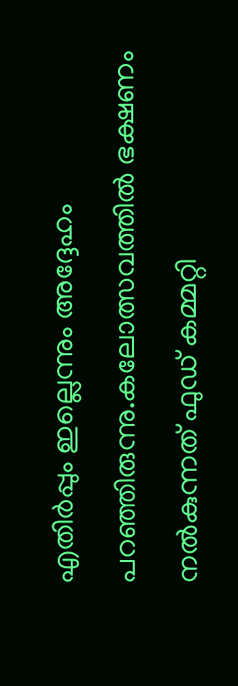എതിര്‍പ്പും ഇല്ലെന്നും അദ്ദേഹം പറഞ്ഞിരുന്നു.കലോത്സവത്തില്‍ ഭക്ഷണം നല്‍കുന്നത്‌ ഫുഡ്‌ കമ്മറ്റി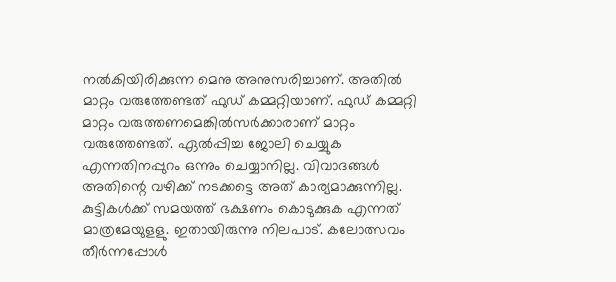നല്‍കിയിരിക്കുന്ന മെനു അനുസരിച്ചാണ്‌. അതില്‍ മാറ്റം വരുത്തേണ്ടത്‌ ഫുഡ്‌ കമ്മറ്റിയാണ്‌. ഫുഡ്‌ കമ്മറ്റി മാറ്റം വരുത്തണമെങ്കില്‍സര്‍ക്കാരാണ്‌ മാറ്റം വരുത്തേണ്ടത്‌. ഏല്‍പ്പിച്ച ജോലി ചെയ്യുക എന്നതിനപ്പുറം ഒന്നും ചെയ്യാനില്ല. വിവാദങ്ങള്‍ അതിന്റെ വഴിക്ക്‌ നടക്കട്ടെ അത്‌ കാര്യമാക്കുന്നില്ല. കുട്ടികള്‍ക്ക്‌ സമയത്ത്‌ ഭക്ഷണം കൊടുക്കുക എന്നത്‌ മാത്രമേയുളളു. ഇതായിരുന്നു നിലപാട്‌. കലോത്സവം തീര്‍ന്നപ്പോള്‍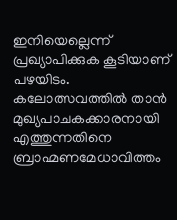ഇനിയെല്ലെന്ന്‌ പ്രഖ്യാപിക്കുക കൂടിയാണ്‌ പഴയിടം. കലോത്സവത്തില്‍ താന്‍ മുഖ്യപാചകക്കാരനായി എത്തുന്നതിനെ ബ്രാഹ്മണമേധാവിത്തം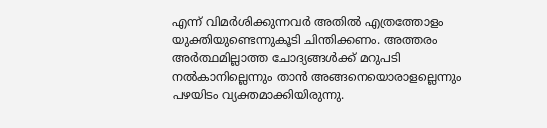എന്ന്‌ വിമര്‍ശിക്കുന്നവര്‍ അതില്‍ എത്രത്തോളം യുക്തിയുണ്ടെന്നുകൂടി ചിന്തിക്കണം. അത്തരം അര്‍ത്ഥമില്ലാത്ത ചോദ്യങ്ങള്‍ക്ക്‌ മറുപടി നല്‍കാനില്ലെന്നും താന്‍ അങ്ങനെയൊരാളല്ലെന്നും പഴയിടം വ്യക്തമാക്കിയിരുന്നു.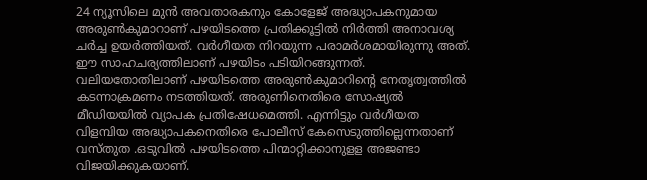24 ന്യൂസിലെ മുന്‍ അവതാരകനും കോളേജ്‌ അദ്ധ്യാപകനുമായ അരുണ്‍കുമാറാണ്‌ പഴയിടത്തെ പ്രതിക്കൂട്ടില്‍ നിര്‍ത്തി അനാവശ്യ ചര്‍ച്ച ഉയര്‍ത്തിയത്‌. വര്‍ഗീയത നിറയുന്ന പരാമര്‍ശമായിരുന്നു അത്‌. ഈ സാഹചര്യത്തിലാണ്‌ പഴയിടം പടിയിറങ്ങുന്നത്‌. വലിയതോതിലാണ്‌ പഴയിടത്തെ അരുണ്‍കുമാറിന്റെ നേതൃത്വത്തില്‍ കടന്നാക്രമണം നടത്തിയത്‌. അരുണിനെതിരെ സോഷ്യല്‍ മീഡിയയില്‍ വ്യാപക പ്രതിഷേധമെത്തി. എന്നിട്ടും വര്‍ഗീയത വിളമ്പിയ അദ്ധ്യാപകനെതിരെ പോലീസ്‌ കേസെടുത്തില്ലെന്നതാണ്‌ വസ്‌തുത .ഒടുവില്‍ പഴയിടത്തെ പിന്മാറ്റിക്കാനുളള അജണ്ടാ വിജയിക്കുകയാണ്‌.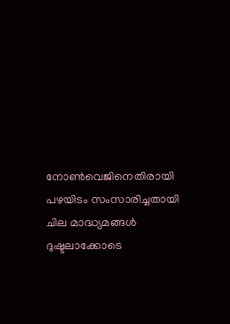നോണ്‍വെജിനെതിരായി പഴയിടം സംസാരിച്ചതായി ചില മാദ്ധ്യമങ്ങള്‍ ദുഷ്ടലാക്കോടെ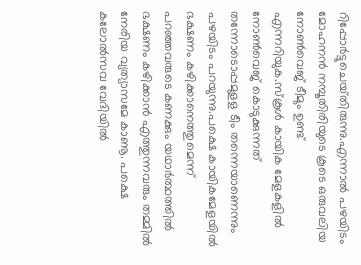റിപ്പോര്‍ട്ടുചെയ്‌തിരുന്നു.എന്നാല്‍ പഴയിടം മോഹനന്‍ നമ്പൂതിരിയുടെ കൂടെ ഒരുവലിയ നോണ്‍വെജ്‌ ടീമും ഉണ്ട്‌ എന്നറിയുക.സ്‌കൂള്‍ കായിക മേളകളില്‍ നോണ്‍വെജ്‌ കൊടുക്കുന്നത്‌ തന്നോടൊപ്പമുളള ടീം തന്നെയാണെന്നും പഴയിടം പറയുന്നു.പക്ഷെ കായികമേളയില്‍ ഭക്ഷണം കഴിക്കാനെത്തുമെന്ന്‌ പറഞ്ഞവരുടെ കണക്കും യഥാര്‍ത്ഥത്തില്‍ ഭക്ഷണം കഴിക്കാന്‍ എത്തുന്നവരും തമ്മില്‍ നേരിയ വ്യത്യാസമേ കാണൂ. പക്ഷെ കലോല്‍സവ വേദിയില്‍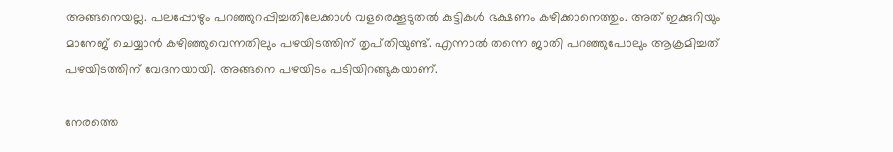അങ്ങനെയല്ല. പലപ്പോഴും പറഞ്ഞുറപ്പിച്ചതിലേക്കാള്‍ വളരെക്കൂടുതല്‍ കുട്ടികള്‍ ഭക്ഷണം കഴിക്കാനെത്തും. അത്‌ ഇക്കുറിയും മാനേജ്‌ ചെയ്യാന്‍ കഴിഞ്ഞുവെന്നതിലും പഴയിടത്തിന്‌ തൃപ്‌തിയുണ്ട്‌. എന്നാല്‍ തന്നെ ജാതി പറഞ്ഞുപോലും ആക്രമിച്ചത്‌ പഴയിടത്തിന്‌ വേദനയായി. അങ്ങനെ പഴയിടം പടിയിറങ്ങുകയാണ്‌.

നേരത്തെ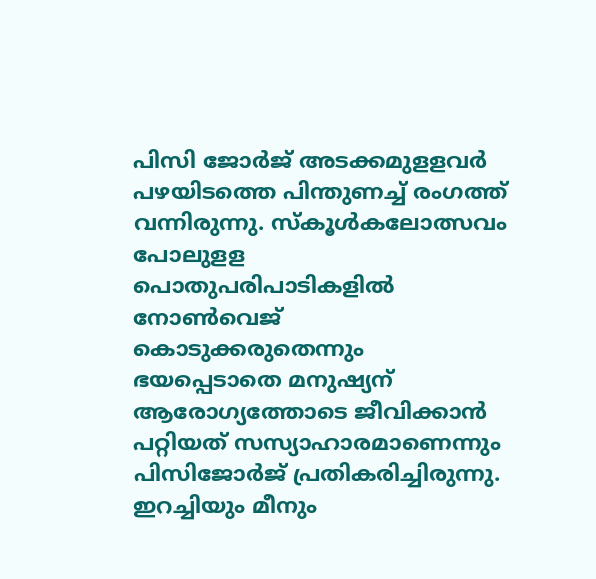പിസി ജോര്‍ജ്‌ അടക്കമുളളവര്‍ പഴയിടത്തെ പിന്തുണച്ച്‌ രംഗത്ത്‌ വന്നിരുന്നു. സ്‌കൂള്‍കലോത്സവം പോലുളള പൊതുപരിപാടികളില്‍ നോണ്‍വെജ്‌ കൊടുക്കരുതെന്നും ഭയപ്പെടാതെ മനുഷ്യന്‌ ആരോഗ്യത്തോടെ ജീവിക്കാന്‍ പറ്റിയത്‌ സസ്യാഹാരമാണെന്നും പിസിജോര്‍ജ്‌ പ്രതികരിച്ചിരുന്നു. ഇറച്ചിയും മീനും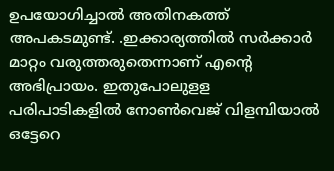ഉപയോഗിച്ചാല്‍ അതിനകത്ത്‌ അപകടമുണ്ട്‌. .ഇക്കാര്യത്തില്‍ സര്‍ക്കാര്‍ മാറ്റം വരുത്തരുതെന്നാണ്‌ എന്റെ അഭിപ്രായം. ഇതുപോലുളള പരിപാടികളില്‍ നോണ്‍വെജ്‌ വിളമ്പിയാല്‍ ഒട്ടേറെ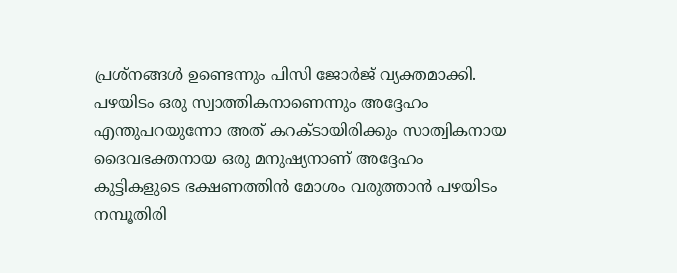പ്രശ്‌നങ്ങള്‍ ഉണ്ടെന്നും പിസി ജോര്‍ജ്‌ വ്യക്തമാക്കി. പഴയിടം ഒരു സ്വാത്തികനാണെന്നും അദ്ദേഹം എന്തുപറയുന്നോ അത്‌ കറക്ടായിരിക്കും സാത്വികനായ ദൈവഭക്തനായ ഒരു മനുഷ്യനാണ്‌ അദ്ദേഹം കുട്ടികളുടെ ഭക്ഷണത്തിന്‍ മോശം വരുത്താന്‍ പഴയിടം നമ്പൂതിരി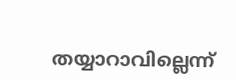തയ്യാറാവില്ലെന്ന്‌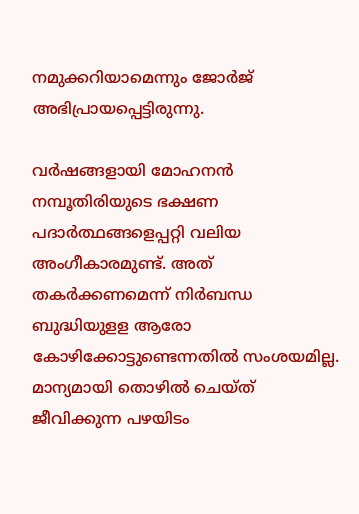നമുക്കറിയാമെന്നും ജോര്‍ജ്‌ അഭിപ്രായപ്പെട്ടിരുന്നു.

വര്‍ഷങ്ങളായി മോഹനന്‍ നമ്പൂതിരിയുടെ ഭക്ഷണ പദാര്‍ത്ഥങ്ങളെപ്പറ്റി വലിയ അംഗീകാരമുണ്ട്‌. അത്‌ തകര്‍ക്കണമെന്ന്‌ നിര്‍ബന്ധ ബുദ്ധിയുളള ആരോ കോഴിക്കോട്ടുണ്ടെന്നതില്‍ സംശയമില്ല. മാന്യമായി തൊഴില്‍ ചെയ്‌ത്‌ ജീവിക്കുന്ന പഴയിടം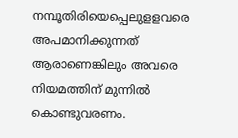നമ്പൂതിരിയെപ്പെലുളളവരെ അപമാനിക്കുന്നത്‌ ആരാണെങ്കിലും അവരെ നിയമത്തിന്‌ മുന്നില്‍ കൊണ്ടുവരണം.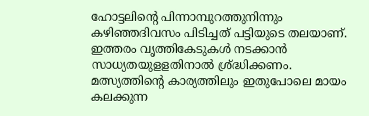ഹോട്ടലിന്റെ പിന്നാമ്പുറത്തുനിന്നും കഴിഞ്ഞദിവസം പിടിച്ചത്‌ പട്ടിയുടെ തലയാണ്‌. ഇത്തരം വൃത്തികേടുകള്‍ നടക്കാന്‍ സാധ്യതയുളളതിനാല്‍ ശ്ര്‌ദ്ധിക്കണം. മത്സ്യത്തിന്റെ കാര്യത്തിലും ഇതുപോലെ മായം കലക്കുന്ന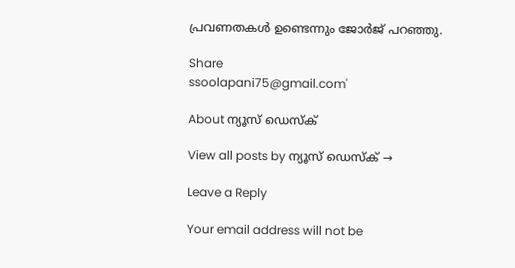പ്രവണതകള്‍ ഉണ്ടെന്നും ജോര്‍ജ്‌ പറഞ്ഞു.

Share
ssoolapani75@gmail.com'

About ന്യൂസ് ഡെസ്ക്

View all posts by ന്യൂസ് ഡെസ്ക് →

Leave a Reply

Your email address will not be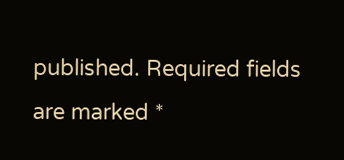published. Required fields are marked *